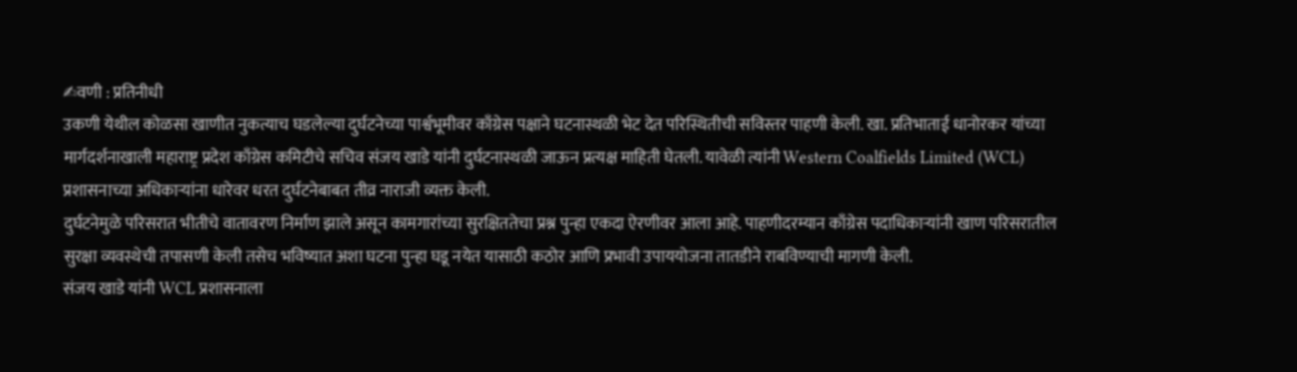✍वणी : प्रतिनीधी
उकणी येथील कोळसा खाणीत नुकत्याच घडलेल्या दुर्घटनेच्या पार्श्वभूमीवर काँग्रेस पक्षाने घटनास्थळी भेट देत परिस्थितीची सविस्तर पाहणी केली. खा. प्रतिभाताई धानोरकर यांच्या मार्गदर्शनाखाली महाराष्ट्र प्रदेश काँग्रेस कमिटीचे सचिव संजय खाडे यांनी दुर्घटनास्थळी जाऊन प्रत्यक्ष माहिती घेतली. यावेळी त्यांनी Western Coalfields Limited (WCL) प्रशासनाच्या अधिकाऱ्यांना धारेवर धरत दुर्घटनेबाबत तीव्र नाराजी व्यक्त केली.
दुर्घटनेमुळे परिसरात भीतीचे वातावरण निर्माण झाले असून कामगारांच्या सुरक्षिततेचा प्रश्न पुन्हा एकदा ऐरणीवर आला आहे. पाहणीदरम्यान काँग्रेस पदाधिकाऱ्यांनी खाण परिसरातील सुरक्षा व्यवस्थेची तपासणी केली तसेच भविष्यात अशा घटना पुन्हा घडू नयेत यासाठी कठोर आणि प्रभावी उपाययोजना तातडीने राबविण्याची मागणी केली.
संजय खाडे यांनी WCL प्रशासनाला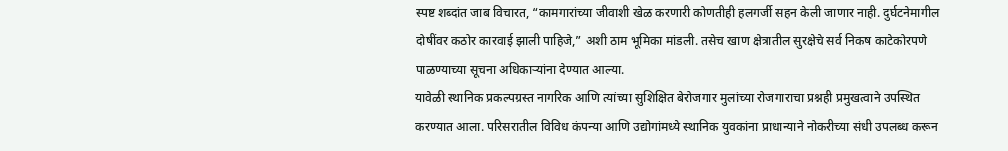स्पष्ट शब्दांत जाब विचारत, “कामगारांच्या जीवाशी खेळ करणारी कोणतीही हलगर्जी सहन केली जाणार नाही. दुर्घटनेमागील दोषींवर कठोर कारवाई झाली पाहिजे,” अशी ठाम भूमिका मांडली. तसेच खाण क्षेत्रातील सुरक्षेचे सर्व निकष काटेकोरपणे पाळण्याच्या सूचना अधिकाऱ्यांना देण्यात आल्या.
यावेळी स्थानिक प्रकल्पग्रस्त नागरिक आणि त्यांच्या सुशिक्षित बेरोजगार मुलांच्या रोजगाराचा प्रश्नही प्रमुखत्वाने उपस्थित करण्यात आला. परिसरातील विविध कंपन्या आणि उद्योगांमध्ये स्थानिक युवकांना प्राधान्याने नोकरीच्या संधी उपलब्ध करून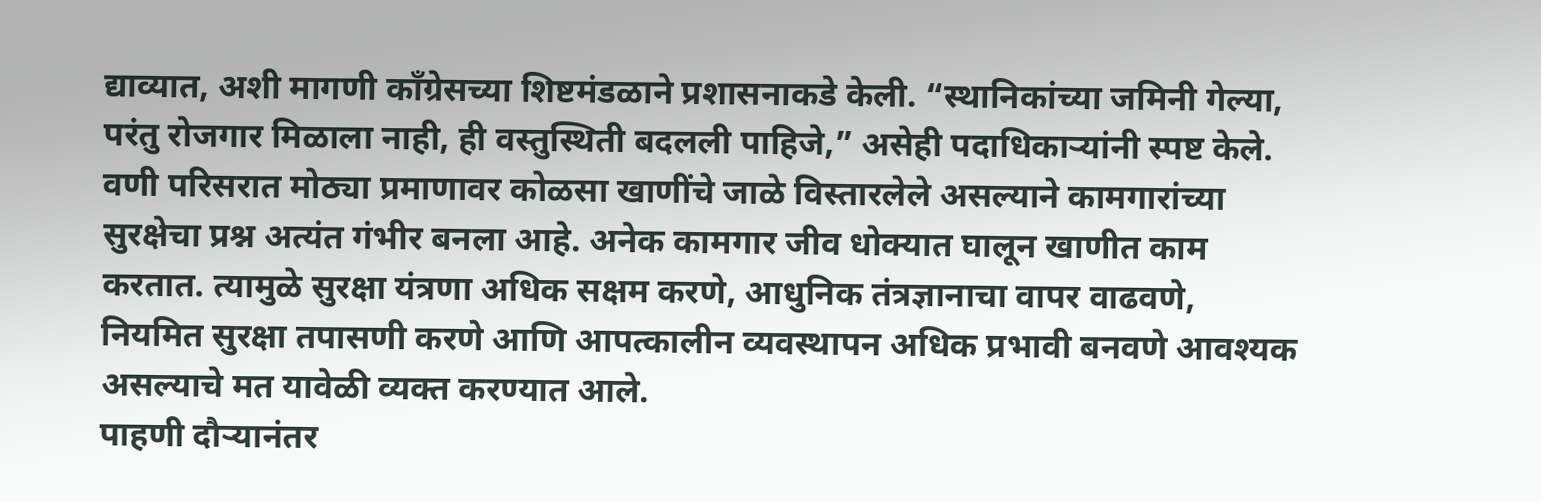द्याव्यात, अशी मागणी काँग्रेसच्या शिष्टमंडळाने प्रशासनाकडे केली. “स्थानिकांच्या जमिनी गेल्या, परंतु रोजगार मिळाला नाही, ही वस्तुस्थिती बदलली पाहिजे,” असेही पदाधिकाऱ्यांनी स्पष्ट केले.
वणी परिसरात मोठ्या प्रमाणावर कोळसा खाणींचे जाळे विस्तारलेले असल्याने कामगारांच्या सुरक्षेचा प्रश्न अत्यंत गंभीर बनला आहे. अनेक कामगार जीव धोक्यात घालून खाणीत काम करतात. त्यामुळे सुरक्षा यंत्रणा अधिक सक्षम करणे, आधुनिक तंत्रज्ञानाचा वापर वाढवणे, नियमित सुरक्षा तपासणी करणे आणि आपत्कालीन व्यवस्थापन अधिक प्रभावी बनवणे आवश्यक असल्याचे मत यावेळी व्यक्त करण्यात आले.
पाहणी दौऱ्यानंतर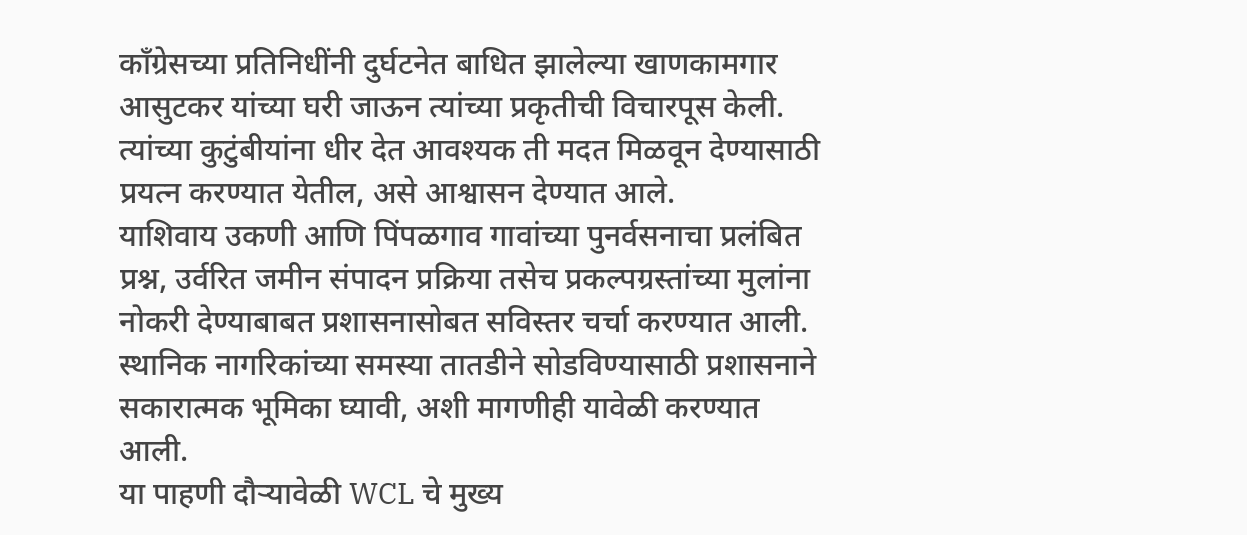काँग्रेसच्या प्रतिनिधींनी दुर्घटनेत बाधित झालेल्या खाणकामगार आसुटकर यांच्या घरी जाऊन त्यांच्या प्रकृतीची विचारपूस केली. त्यांच्या कुटुंबीयांना धीर देत आवश्यक ती मदत मिळवून देण्यासाठी प्रयत्न करण्यात येतील, असे आश्वासन देण्यात आले.
याशिवाय उकणी आणि पिंपळगाव गावांच्या पुनर्वसनाचा प्रलंबित प्रश्न, उर्वरित जमीन संपादन प्रक्रिया तसेच प्रकल्पग्रस्तांच्या मुलांना नोकरी देण्याबाबत प्रशासनासोबत सविस्तर चर्चा करण्यात आली. स्थानिक नागरिकांच्या समस्या तातडीने सोडविण्यासाठी प्रशासनाने सकारात्मक भूमिका घ्यावी, अशी मागणीही यावेळी करण्यात आली.
या पाहणी दौऱ्यावेळी WCL चे मुख्य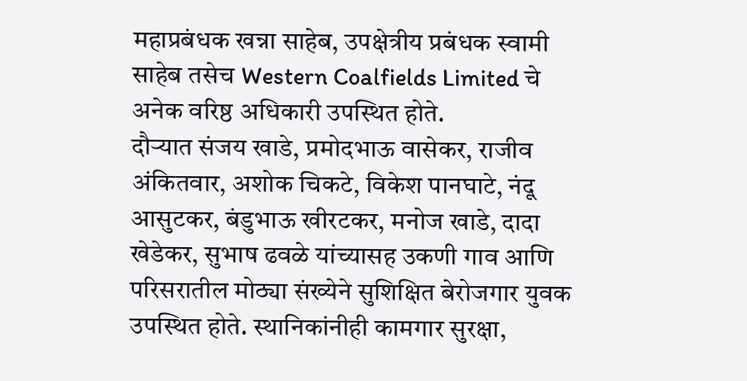महाप्रबंधक खन्ना साहेब, उपक्षेत्रीय प्रबंधक स्वामी साहेब तसेच Western Coalfields Limited चे अनेक वरिष्ठ अधिकारी उपस्थित होते.
दौऱ्यात संजय खाडे, प्रमोदभाऊ वासेकर, राजीव अंकितवार, अशोक चिकटे, विकेश पानघाटे, नंदू आसुटकर, बंडुभाऊ खीरटकर, मनोज खाडे, दादा खेडेकर, सुभाष ढवळे यांच्यासह उकणी गाव आणि परिसरातील मोठ्या संख्येने सुशिक्षित बेरोजगार युवक उपस्थित होते. स्थानिकांनीही कामगार सुरक्षा,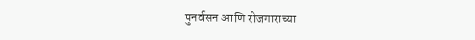पुनर्वसन आणि रोजगाराच्या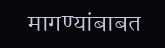मागण्यांबाबत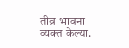तीव्र भावना व्यक्त केल्या.